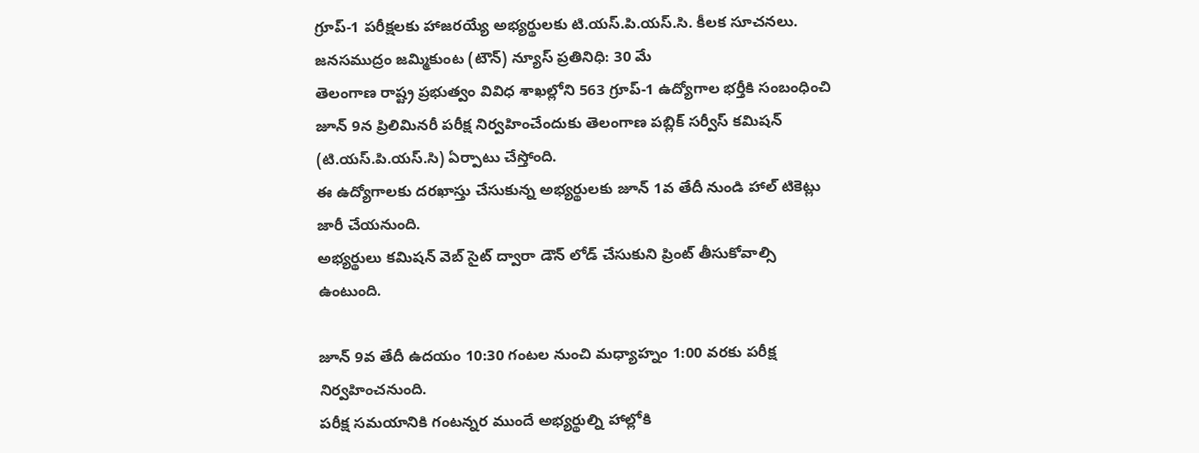గ్రూప్-1 పరీక్షలకు హాజరయ్యే అభ్యర్థులకు టి.యస్.పి.యస్.సి. కీలక సూచనలు.
జనసముద్రం జమ్మికుంట (టౌన్) న్యూస్ ప్రతినిధి: 30 మే
తెలంగాణ రాష్ట్ర ప్రభుత్వం వివిధ శాఖల్లోని 563 గ్రూప్-1 ఉద్యోగాల భర్తీకి సంబంధించి జూన్ 9న ప్రిలిమినరీ పరీక్ష నిర్వహించేందుకు తెలంగాణ పబ్లిక్ సర్వీస్ కమిషన్ (టి.యస్.పి.యస్.సి) ఏర్పాటు చేస్తోంది.
ఈ ఉద్యోగాలకు దరఖాస్తు చేసుకున్న అభ్యర్థులకు జూన్ 1వ తేదీ నుండి హాల్ టికెట్లు జారీ చేయనుంది.
అభ్యర్థులు కమిషన్ వెబ్ సైట్ ద్వారా డౌన్ లోడ్ చేసుకుని ప్రింట్ తీసుకోవాల్సి ఉంటుంది.

జూన్ 9వ తేదీ ఉదయం 10:30 గంటల నుంచి మధ్యాహ్నం 1:00 వరకు పరీక్ష నిర్వహించనుంది.
పరీక్ష సమయానికి గంటన్నర ముందే అభ్యర్థుల్ని హాల్లోకి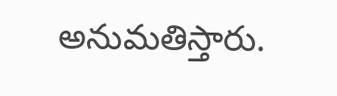అనుమతిస్తారు.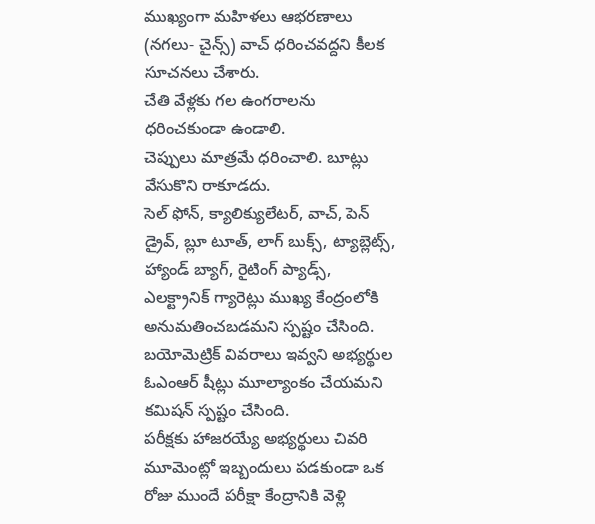ముఖ్యంగా మహిళలు ఆభరణాలు (నగలు- చైన్స్) వాచ్ ధరించవద్దని కీలక సూచనలు చేశారు.
చేతి వేళ్లకు గల ఉంగరాలను ధరించకుండా ఉండాలి.
చెప్పులు మాత్రమే ధరించాలి. బూట్లు వేసుకొని రాకూడదు.
సెల్ ఫోన్, క్యాలిక్యులేటర్, వాచ్, పెన్ డ్రైవ్, బ్లూ టూత్, లాగ్ బుక్స్, ట్యాబ్లెట్స్, హ్యాండ్ బ్యాగ్, రైటింగ్ ప్యాడ్స్, ఎలక్ట్రానిక్ గ్యారెట్లు ముఖ్య కేంద్రంలోకి అనుమతించబడమని స్పష్టం చేసింది. బయోమెట్రిక్ వివరాలు ఇవ్వని అభ్యర్థుల ఓఎంఆర్ షీట్లు మూల్యాంకం చేయమని కమిషన్ స్పష్టం చేసింది.
పరీక్షకు హాజరయ్యే అభ్యర్థులు చివరి మూమెంట్లో ఇబ్బందులు పడకుండా ఒక రోజు ముందే పరీక్షా కేంద్రానికి వెళ్లి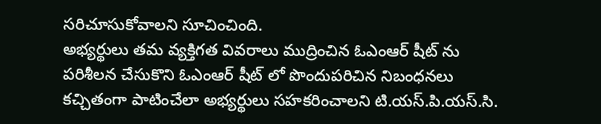సరిచూసుకోవాలని సూచించింది.
అభ్యర్థులు తమ వ్యక్తిగత వివరాలు ముద్రించిన ఓఎంఆర్ షీట్ ను పరిశీలన చేసుకొని ఓఎంఆర్ షీట్ లో పొందుపరిచిన నిబంధనలు కచ్చితంగా పాటించేలా అభ్యర్థులు సహకరించాలని టి.యస్.పి.యస్.సి.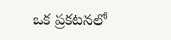ఒక ప్రకటనలో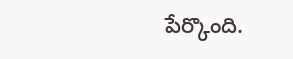పేర్కొంది.